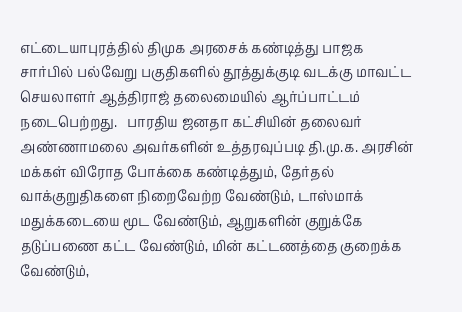எட்டையாபுரத்தில் திமுக அரசைக் கண்டித்து பாஜக சார்பில் பல்வேறு பகுதிகளில் தூத்துக்குடி வடக்கு மாவட்ட செயலாளர் ஆத்திராஜ் தலைமையில் ஆர்ப்பாட்டம் நடைபெற்றது.   பாரதிய ஜனதா கட்சியின் தலைவர் அண்ணாமலை அவர்களின் உத்தரவுப்படி தி.மு.க. அரசின் மக்கள் விரோத போக்கை கண்டித்தும், தேர்தல் வாக்குறுதிகளை நிறைவேற்ற வேண்டும், டாஸ்மாக் மதுக்கடையை மூட வேண்டும், ஆறுகளின் குறுக்கே தடுப்பணை கட்ட வேண்டும், மின் கட்டணத்தை குறைக்க வேண்டும்,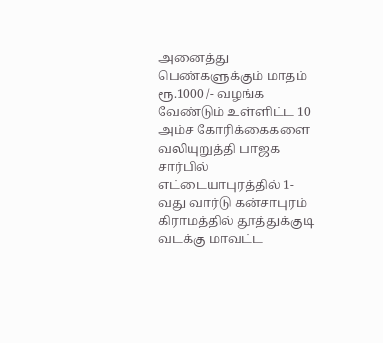அனைத்து பெண்களுக்கும் மாதம் ரூ.1000 /- வழங்க வேண்டும் உள்ளிட்ட 10 அம்ச கோரிக்கைகளை வலியுறுத்தி பாஜக சார்பில் எட்டையாபுரத்தில் 1-வது வார்டு கன்சாபுரம்   கிராமத்தில் தூத்துக்குடி வடக்கு மாவட்ட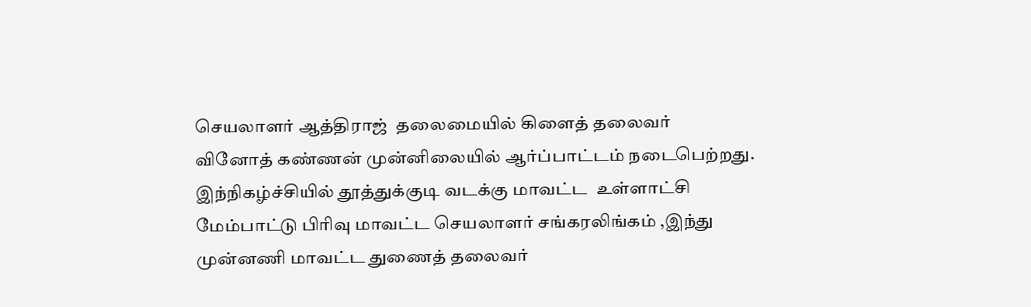செயலாளர் ஆத்திராஜ்  தலைமையில் கிளைத் தலைவர்   வினோத் கண்ணன் முன்னிலையில் ஆர்ப்பாட்டம் நடைபெற்றது.  இந்நிகழ்ச்சியில் தூத்துக்குடி வடக்கு மாவட்ட  உள்ளாட்சி மேம்பாட்டு பிரிவு மாவட்ட செயலாளர் சங்கரலிங்கம் ,இந்து முன்னணி மாவட்ட துணைத் தலைவர்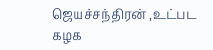ஜெயச்சந்திரன் ,உட்பட கழக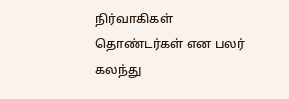நிர்வாகிகள் தொண்டர்கள் என பலர் கலந்து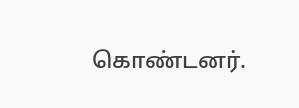கொண்டனர்.